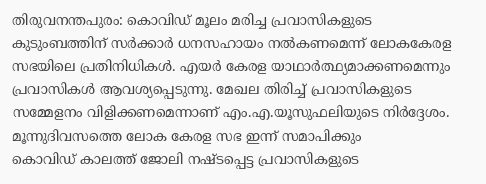തിരുവനന്തപുരം: കൊവിഡ് മൂലം മരിച്ച പ്രവാസികളുടെ കുടുംബത്തിന് സർക്കാർ ധനസഹായം നൽകണമെന്ന് ലോകകേരള സഭയിലെ പ്രതിനിധികൾ. എയർ കേരള യാഥാർത്ഥ്യമാക്കണമെന്നും പ്രവാസികൾ ആവശ്യപ്പെടുന്നു. മേഖല തിരിച്ച് പ്രവാസികളുടെ സമ്മേളനം വിളിക്കണമെന്നാണ് എം.എ.യൂസുഫലിയുടെ നിർദ്ദേശം. മൂന്നുദിവസത്തെ ലോക കേരള സഭ ഇന്ന് സമാപിക്കും
കൊവിഡ് കാലത്ത് ജോലി നഷ്ടപ്പെട്ട പ്രവാസികളുടെ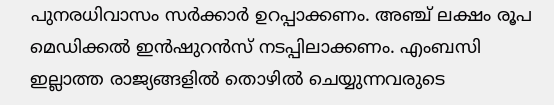പുനരധിവാസം സർക്കാർ ഉറപ്പാക്കണം. അഞ്ച് ലക്ഷം രൂപ മെഡിക്കൽ ഇൻഷുറൻസ് നടപ്പിലാക്കണം. എംബസി ഇല്ലാത്ത രാജ്യങ്ങളിൽ തൊഴിൽ ചെയ്യുന്നവരുടെ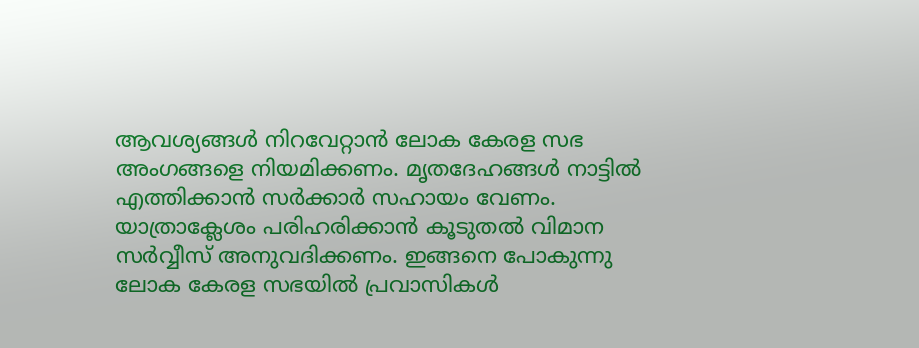ആവശ്യങ്ങൾ നിറവേറ്റാൻ ലോക കേരള സഭ അംഗങ്ങളെ നിയമിക്കണം. മൃതദേഹങ്ങൾ നാട്ടിൽ എത്തിക്കാൻ സർക്കാർ സഹായം വേണം. യാത്രാക്ലേശം പരിഹരിക്കാൻ കൂടുതൽ വിമാന സർവ്വീസ് അനുവദിക്കണം. ഇങ്ങനെ പോകുന്നു ലോക കേരള സഭയിൽ പ്രവാസികൾ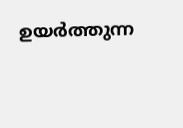ഉയർത്തുന്ന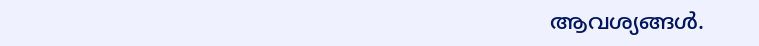ആവശ്യങ്ങൾ.